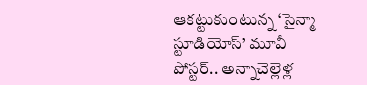ఆకట్టుకుంటున్న ‘సైన్మా స్టూడియోస్’ మూవీ పోస్టర్.. అన్నాచెల్లెళ్ల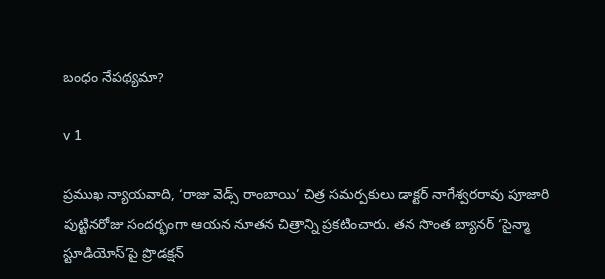బంధం నేపథ్యమా?

v 1

ప్రముఖ న్యాయవాది, ‘రాజు వెడ్స్ రాంబాయి’ చిత్ర సమర్పకులు డాక్టర్ నాగేశ్వరరావు పూజారి పుట్టినరోజు సందర్భంగా ఆయన నూతన చిత్రాన్ని ప్రకటించారు. తన సొంత బ్యానర్ ‘సైన్మా స్టూడియోస్’పై ప్రొడక్షన్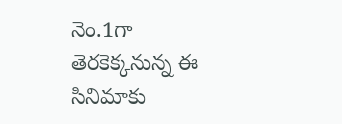నెం.1గా తెరకెక్కనున్న ఈ సినిమాకు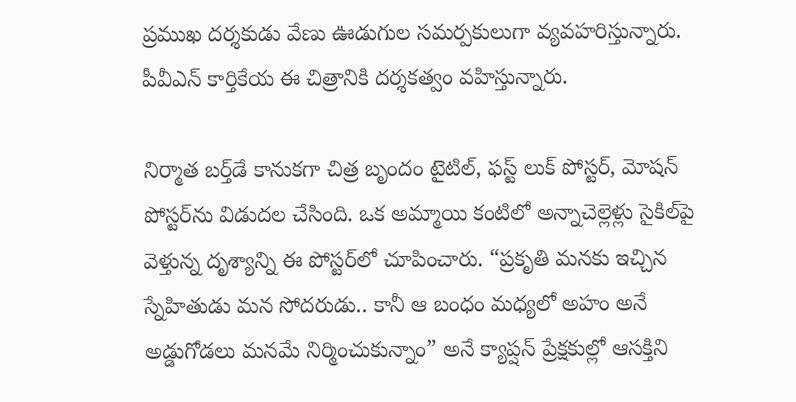ప్రముఖ దర్శకుడు వేణు ఊడుగుల సమర్పకులుగా వ్యవహరిస్తున్నారు. పీవీఎన్ కార్తికేయ ఈ చిత్రానికి దర్శకత్వం వహిస్తున్నారు.

నిర్మాత బర్త్‌డే కానుకగా చిత్ర బృందం టైటిల్, ఫస్ట్ లుక్ పోస్టర్, మోషన్ పోస్టర్‌ను విడుదల చేసింది. ఒక అమ్మాయి కంటిలో అన్నాచెల్లెళ్లు సైకిల్‌పై వెళ్తున్న దృశ్యాన్ని ఈ పోస్టర్‌లో చూపించారు. “ప్రకృతి మనకు ఇచ్చిన స్నేహితుడు మన సోదరుడు.. కానీ ఆ బంధం మధ్యలో అహం అనే అడ్డుగోడలు మనమే నిర్మించుకున్నాం” అనే క్యాప్షన్ ప్రేక్షకుల్లో ఆసక్తిని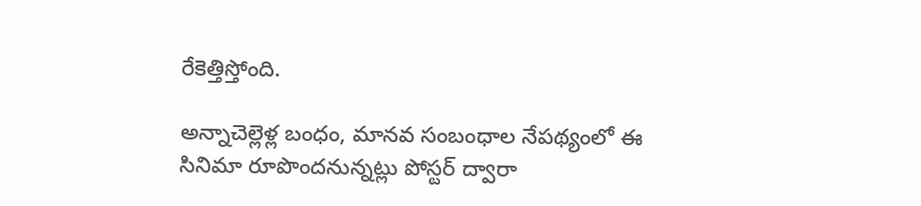రేకెత్తిస్తోంది.

అన్నాచెల్లెళ్ల బంధం, మానవ సంబంధాల నేపథ్యంలో ఈ సినిమా రూపొందనున్నట్లు పోస్టర్ ద్వారా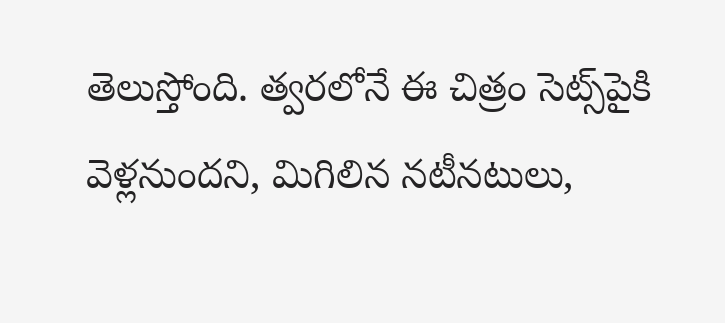తెలుస్తోంది. త్వరలోనే ఈ చిత్రం సెట్స్‌పైకి వెళ్లనుందని, మిగిలిన నటీనటులు,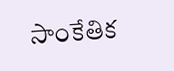సాంకేతిక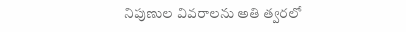నిపుణుల వివరాలను అతి త్వరలో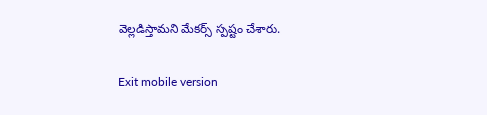వెల్లడిస్తామని మేకర్స్ స్పష్టం చేశారు.

Exit mobile version